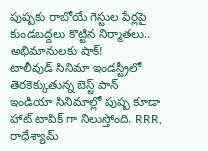పుష్పకు రాబోయే గెస్టుల పేర్లపై కుండబద్దలు కొట్టిన నిర్మాతలు.. అభిమానులకు షాక్!
టాలీవుడ్ సినిమా ఇండస్ట్రీలో తెరకెక్కుతున్న బెస్ట్ పాన్ ఇండియా సినిమాల్లో పుష్ప కూడా హాట్ టాపిక్ గా నిలుస్తోంది. RRR, రాధేశ్యామ్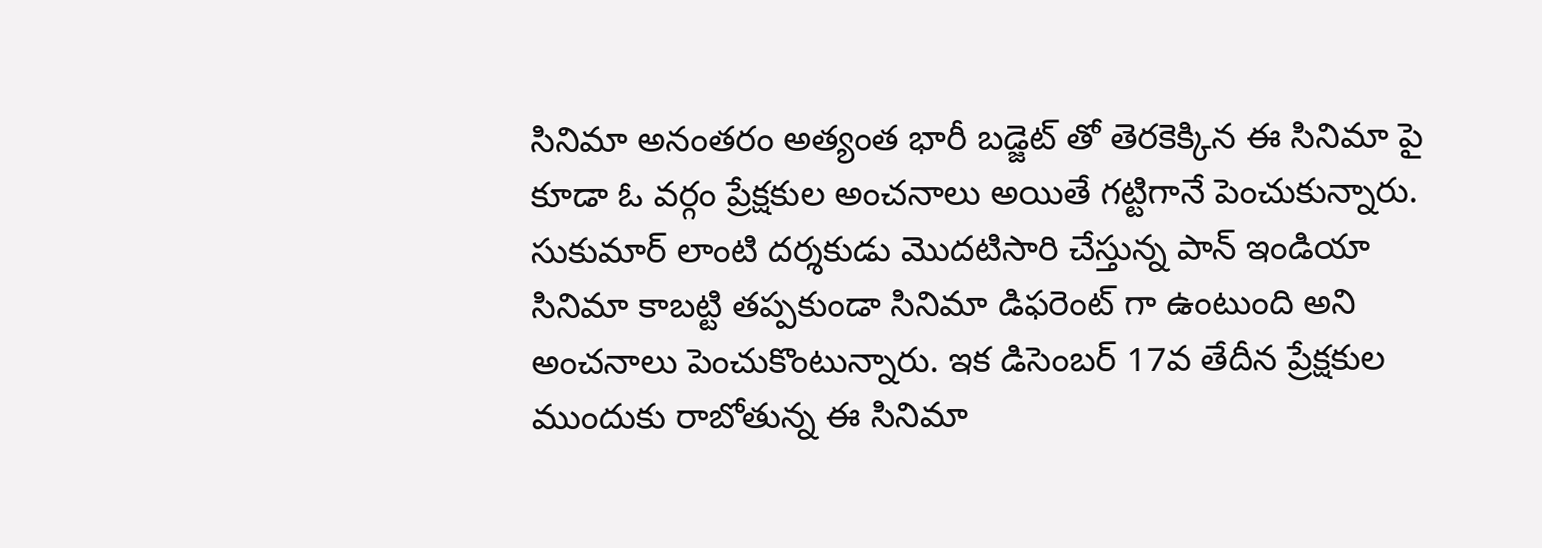సినిమా అనంతరం అత్యంత భారీ బడ్జెట్ తో తెరకెక్కిన ఈ సినిమా పై కూడా ఓ వర్గం ప్రేక్షకుల అంచనాలు అయితే గట్టిగానే పెంచుకున్నారు. సుకుమార్ లాంటి దర్శకుడు మొదటిసారి చేస్తున్న పాన్ ఇండియా సినిమా కాబట్టి తప్పకుండా సినిమా డిఫరెంట్ గా ఉంటుంది అని అంచనాలు పెంచుకొంటున్నారు. ఇక డిసెంబర్ 17వ తేదీన ప్రేక్షకుల ముందుకు రాబోతున్న ఈ సినిమా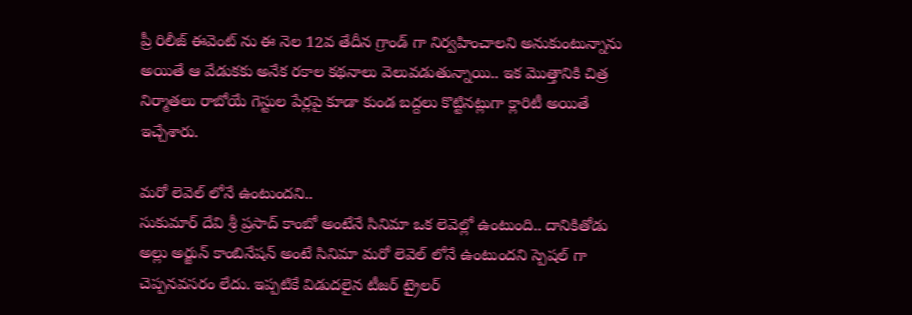ప్రీ రిలీజ్ ఈవెంట్ ను ఈ నెల 12వ తేదీన గ్రాండ్ గా నిర్వహించాలని అనుకుంటున్నాను అయితే ఆ వేడుకకు అనేక రకాల కథనాలు వెలువడుతున్నాయి.. ఇక మొత్తానికి చిత్ర నిర్మాతలు రాబోయే గెస్టుల పేర్లపై కూడా కుండ బద్దలు కొట్టినట్లుగా క్లారిటీ అయితే ఇచ్చేశారు.

మరో లెవెల్ లోనే ఉంటుందని..
సుకుమార్ దేవి శ్రీ ప్రసాద్ కాంబో అంటేనే సినిమా ఒక లెవెల్లో ఉంటుంది.. దానికితోడు అల్లు అర్జున్ కాంబినేషన్ అంటే సినిమా మరో లెవెల్ లోనే ఉంటుందని స్పెషల్ గా చెప్పనవసరం లేదు. ఇప్పటికే విడుదలైన టీజర్ ట్రైలర్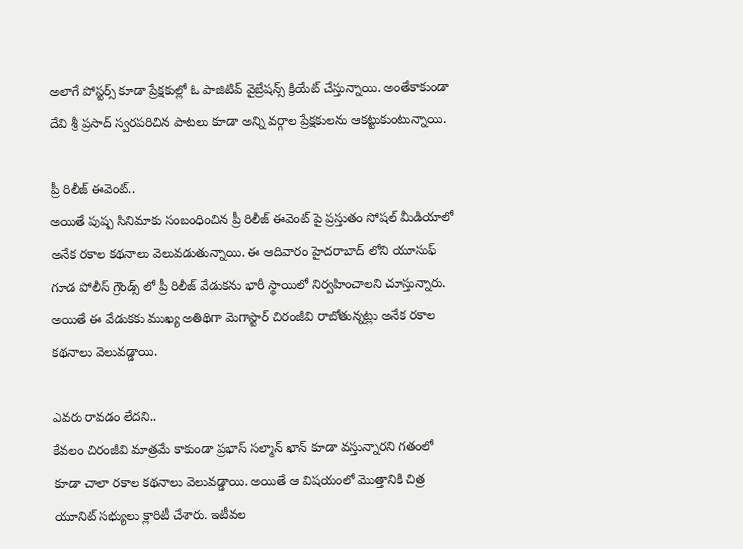అలాగే పోస్టర్స్ కూడా ప్రేక్షకుల్లో ఓ పాజిటివ్ వైబ్రేషన్స్ క్రియేట్ చేస్తున్నాయి. అంతేకాకుండా దేవి శ్రీ ప్రసాద్ స్వరపరిచిన పాటలు కూడా అన్ని వర్గాల ప్రేక్షకులను ఆకట్టుకుంటున్నాయి.

ప్రీ రిలీజ్ ఈవెంట్..
అయితే పుష్ప సినిమాకు సంబంధించిన ప్రీ రిలీజ్ ఈవెంట్ పై ప్రస్తుతం సోషల్ మీడియాలో అనేక రకాల కథనాలు వెలువడుతున్నాయి. ఈ ఆదివారం హైదరాబాద్ లోని యూసుఫ్ గూడ పోలీస్ గ్రౌండ్స్ లో ప్రీ రిలీజ్ వేడుకను భారీ స్థాయిలో నిర్వహించాలని చూస్తున్నారు. అయితే ఈ వేడుకకు ముఖ్య అతిథిగా మెగాస్టార్ చిరంజీవి రాబోతున్నట్లు అనేక రకాల కథనాలు వెలువడ్డాయి.

ఎవరు రావడం లేదని..
కేవలం చిరంజీవి మాత్రమే కాకుండా ప్రభాస్ సల్మాన్ ఖాన్ కూడా వస్తున్నారని గతంలో కూడా చాలా రకాల కథనాలు వెలువడ్డాయి. అయితే ఆ విషయంలో మొత్తానికి చిత్ర యూనిట్ సభ్యులు క్లారిటీ చేశారు. ఇటీవల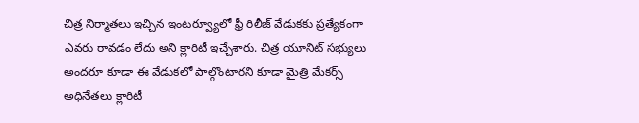చిత్ర నిర్మాతలు ఇచ్చిన ఇంటర్వ్యూలో ఫ్రీ రిలీజ్ వేడుకకు ప్రత్యేకంగా ఎవరు రావడం లేదు అని క్లారిటీ ఇచ్చేశారు. చిత్ర యూనిట్ సభ్యులు అందరూ కూడా ఈ వేడుకలో పాల్గొంటారని కూడా మైత్రి మేకర్స్ అధినేతలు క్లారిటీ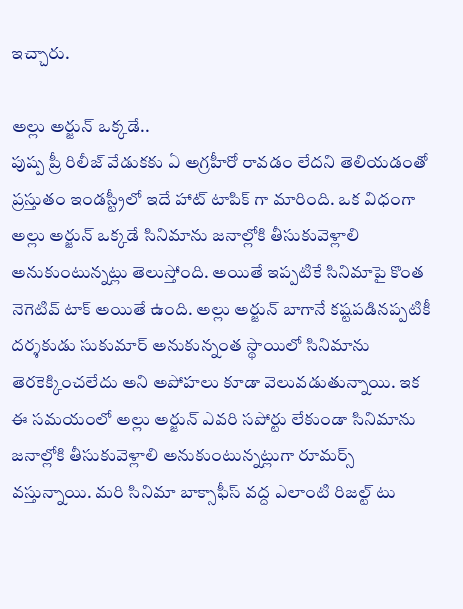ఇచ్చారు.

అల్లు అర్జున్ ఒక్కడే..
పుష్ప ప్రీ రిలీజ్ వేడుకకు ఏ అగ్రహీరో రావడం లేదని తెలియడంతో ప్రస్తుతం ఇండస్ట్రీలో ఇదే హాట్ టాపిక్ గా మారింది. ఒక విధంగా అల్లు అర్జున్ ఒక్కడే సినిమాను జనాల్లోకి తీసుకువెళ్లాలి అనుకుంటున్నట్లు తెలుస్తోంది. అయితే ఇప్పటికే సినిమాపై కొంత నెగెటివ్ టాక్ అయితే ఉంది. అల్లు అర్జున్ బాగానే కష్టపడినప్పటికీ దర్శకుడు సుకుమార్ అనుకున్నంత స్థాయిలో సినిమాను తెరకెక్కించలేదు అని అపోహలు కూడా వెలువడుతున్నాయి. ఇక ఈ సమయంలో అల్లు అర్జున్ ఎవరి సపోర్టు లేకుండా సినిమాను జనాల్లోకి తీసుకువెళ్లాలి అనుకుంటున్నట్లుగా రూమర్స్ వస్తున్నాయి. మరి సినిమా బాక్సాఫీస్ వద్ద ఎలాంటి రిజల్ట్ టు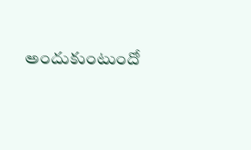అందుకుంటుందో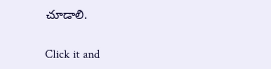చూడాలి.


Click it and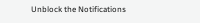Unblock the Notifications